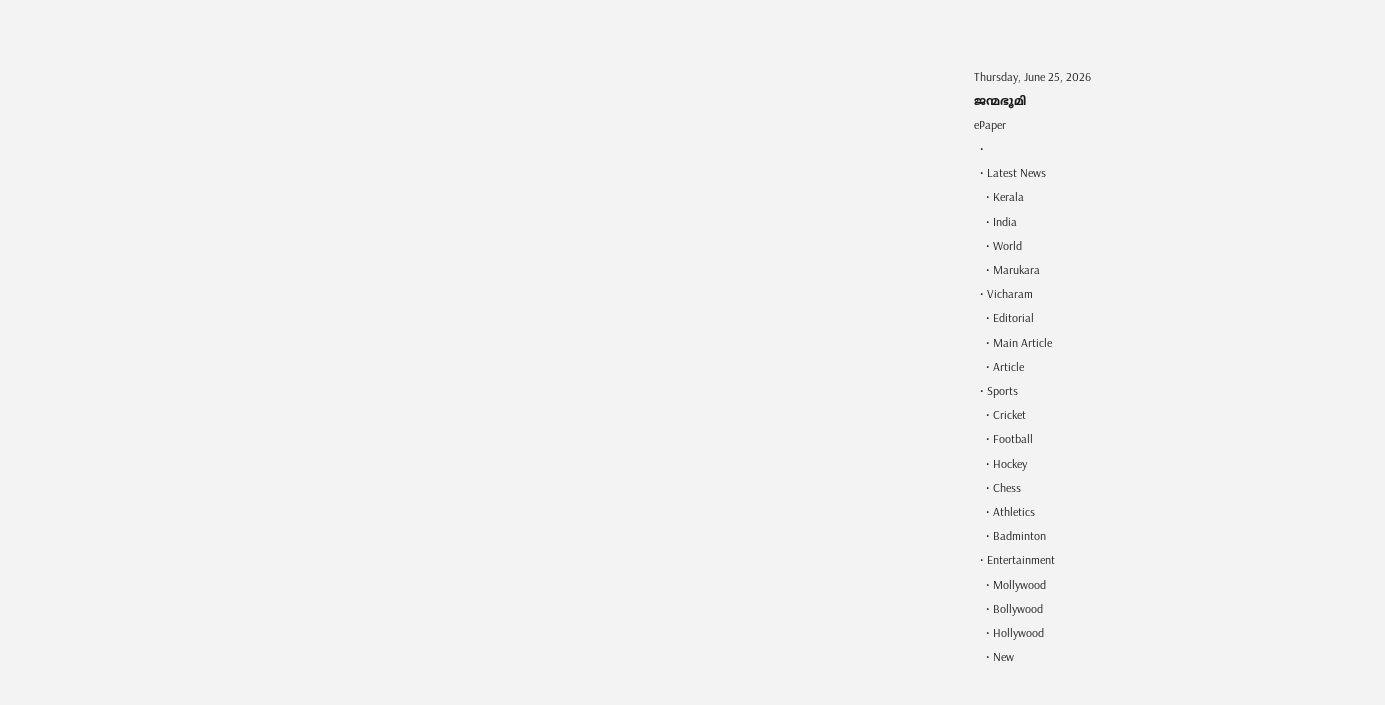Thursday, June 25, 2026
ജന്മഭൂമി
ePaper
  •
  • Latest News
    • Kerala
    • India
    • World
    • Marukara
  • Vicharam
    • Editorial
    • Main Article
    • Article
  • Sports
    • Cricket
    • Football
    • Hockey
    • Chess
    • Athletics
    • Badminton
  • Entertainment
    • Mollywood
    • Bollywood
    • Hollywood
    • New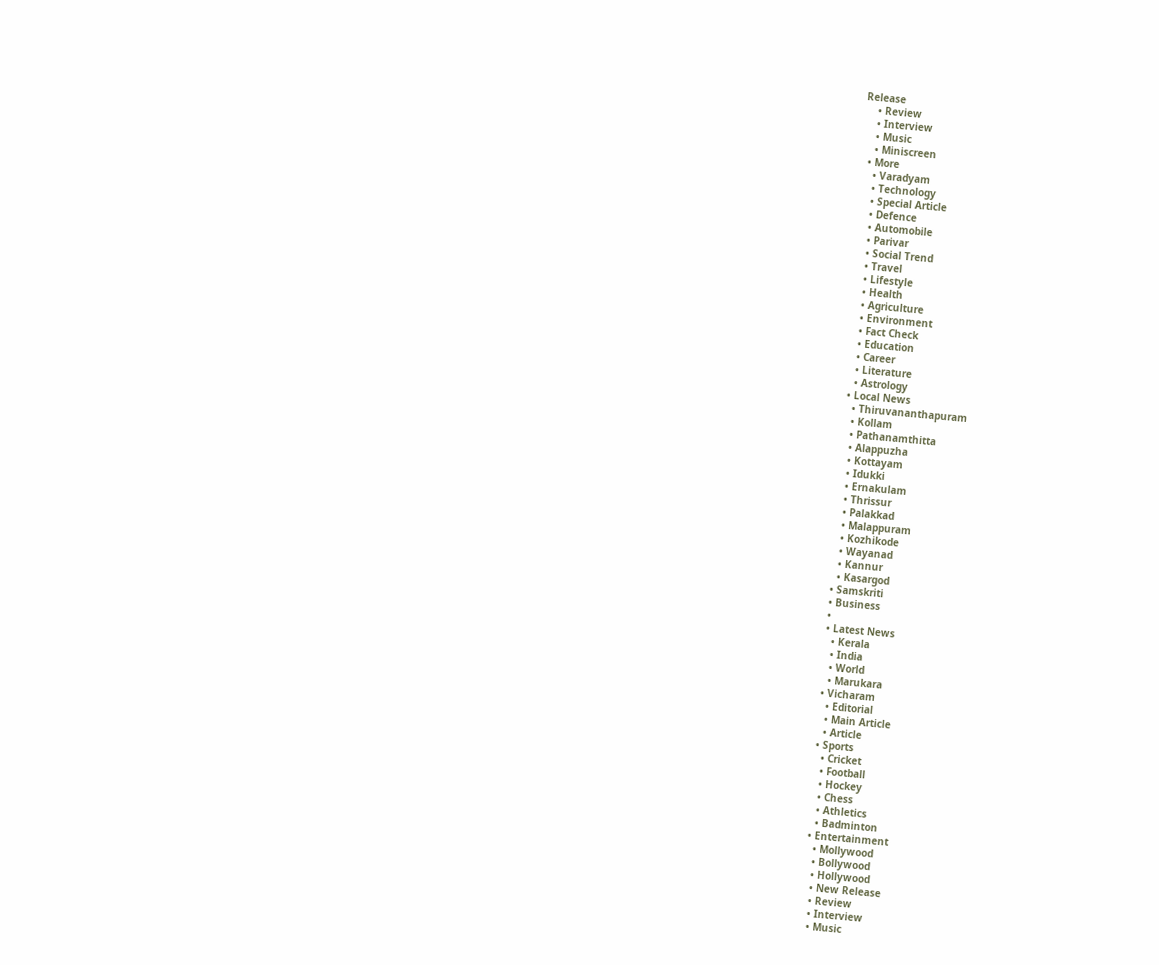Release
    • Review
    • Interview
    • Music
    • Miniscreen
  • More
    • Varadyam
    • Technology
    • Special Article
    • Defence
    • Automobile
    • Parivar
    • Social Trend
    • Travel
    • Lifestyle
    • Health
    • Agriculture
    • Environment
    • Fact Check
    • Education
    • Career
    • Literature
    • Astrology
  • Local News
    • Thiruvananthapuram
    • Kollam
    • Pathanamthitta
    • Alappuzha
    • Kottayam
    • Idukki
    • Ernakulam
    • Thrissur
    • Palakkad
    • Malappuram
    • Kozhikode
    • Wayanad
    • Kannur
    • Kasargod
  • Samskriti
  • Business
  •
  • Latest News
    • Kerala
    • India
    • World
    • Marukara
  • Vicharam
    • Editorial
    • Main Article
    • Article
  • Sports
    • Cricket
    • Football
    • Hockey
    • Chess
    • Athletics
    • Badminton
  • Entertainment
    • Mollywood
    • Bollywood
    • Hollywood
    • New Release
    • Review
    • Interview
    • Music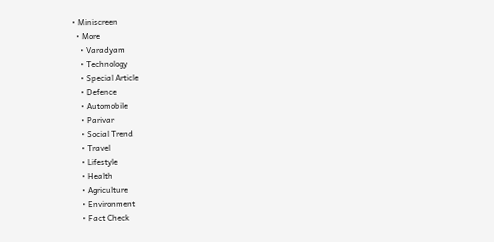• Miniscreen
  • More
    • Varadyam
    • Technology
    • Special Article
    • Defence
    • Automobile
    • Parivar
    • Social Trend
    • Travel
    • Lifestyle
    • Health
    • Agriculture
    • Environment
    • Fact Check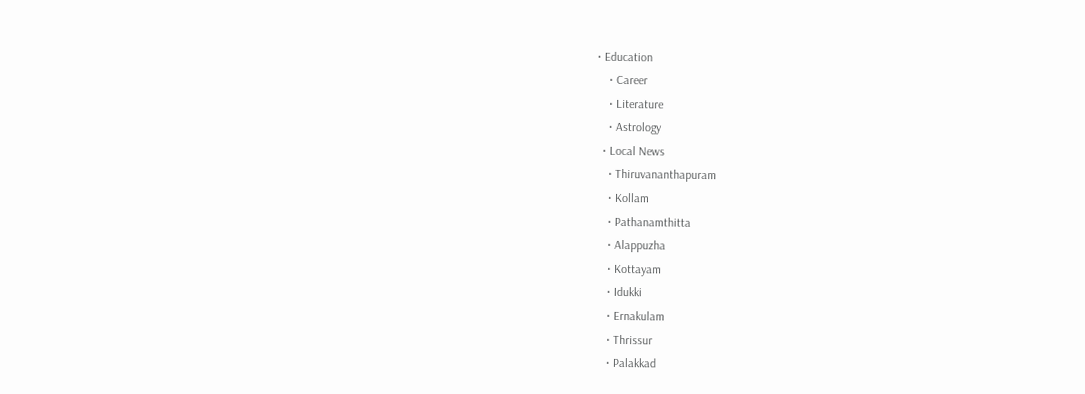• Education
    • Career
    • Literature
    • Astrology
  • Local News
    • Thiruvananthapuram
    • Kollam
    • Pathanamthitta
    • Alappuzha
    • Kottayam
    • Idukki
    • Ernakulam
    • Thrissur
    • Palakkad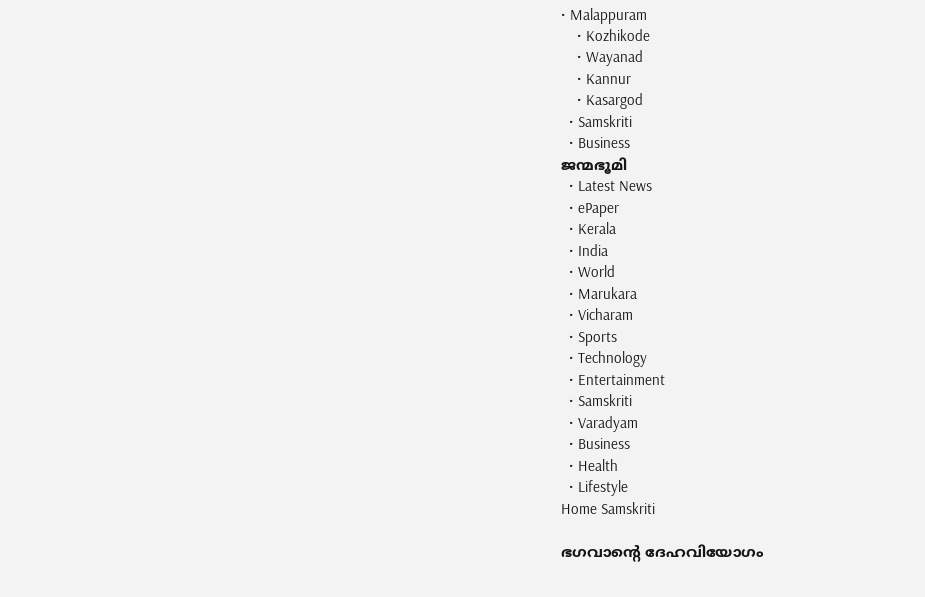• Malappuram
    • Kozhikode
    • Wayanad
    • Kannur
    • Kasargod
  • Samskriti
  • Business
ജന്മഭൂമി
  • Latest News
  • ePaper
  • Kerala
  • India
  • World
  • Marukara
  • Vicharam
  • Sports
  • Technology
  • Entertainment
  • Samskriti
  • Varadyam
  • Business
  • Health
  • Lifestyle
Home Samskriti

ഭഗവാന്റെ ദേഹവിയോഗം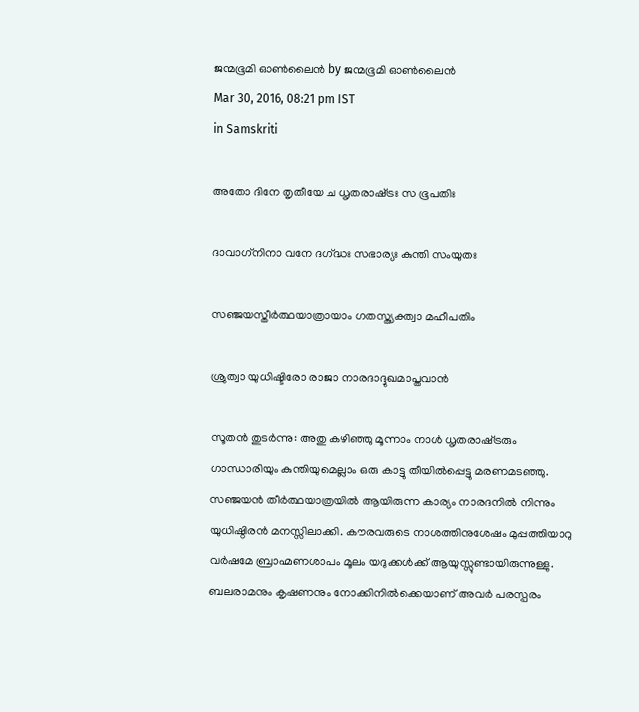ജന്മഭൂമി ഓണ്‍ലൈന്‍ by ജന്മഭൂമി ഓണ്‍ലൈന്‍
Mar 30, 2016, 08:21 pm IST
in Samskriti

അതോ ദിനേ തൃതീയേ ച ധൃതരാഷ്‌ട്രഃ സ ഭൂപതിഃ

ദാവാഗ്‌നിനാ വനേ ദഗ്‌ദ്ധഃ സഭാര്യഃ കുന്തി സംയുതഃ

സഞ്ജയസ്തീര്‍ത്ഥയാത്രായാം ഗതസ്ത്യക്ത്വാ മഹീപതിം

ശ്രുത്വാ യുധിഷ്ടിരോ രാജാ നാരദാദ്ദുഖമാപ്തവാന്‍

സൂതന്‍ തുടര്‍ന്നു: അതു കഴിഞ്ഞു മൂന്നാം നാള്‍ ധൃതരാഷ്‌ട്രരും ഗാന്ധാരിയും കുന്തിയുമെല്ലാം ഒരു കാട്ടു തീയില്‍പ്പെട്ടു മരണമടഞ്ഞു. സഞ്ജയന്‍ തീര്‍ത്ഥയാത്രയില്‍ ആയിരുന്ന കാര്യം നാരദനില്‍ നിന്നും യുധിഷ്ഠിരന്‍ മനസ്സിലാക്കി. കൗരവരുടെ നാശത്തിനുശേഷം മുപ്പത്തിയാറു വര്‍ഷമേ ബ്രാഹ്മണശാപം മൂലം യദുക്കള്‍ക്ക് ആയുസ്സുണ്ടായിരുന്നുള്ളു. ബലരാമനും കൃഷണനും നോക്കിനില്‍ക്കെയാണ് അവര്‍ പരസ്പരം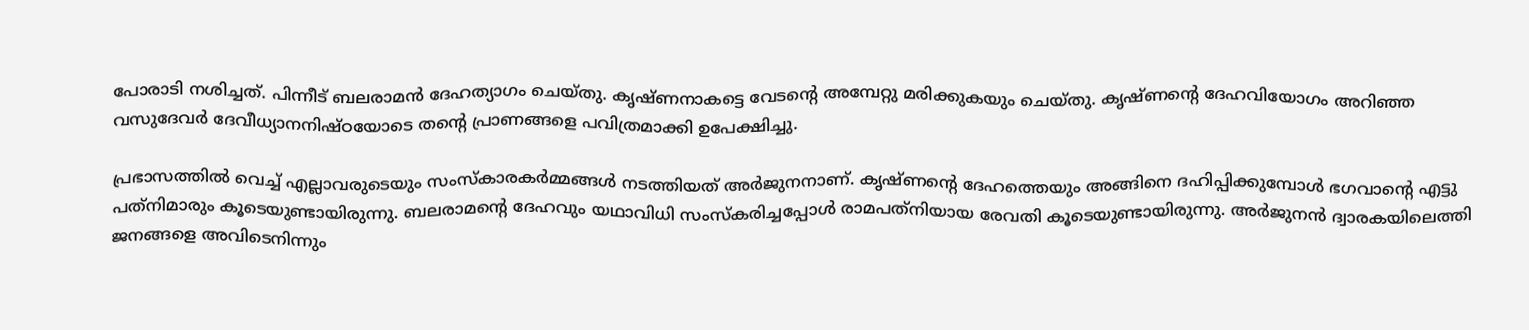പോരാടി നശിച്ചത്. പിന്നീട് ബലരാമന്‍ ദേഹത്യാഗം ചെയ്തു. കൃഷ്ണനാകട്ടെ വേടന്റെ അമ്പേറ്റു മരിക്കുകയും ചെയ്തു. കൃഷ്ണന്റെ ദേഹവിയോഗം അറിഞ്ഞ വസുദേവര്‍ ദേവീധ്യാനനിഷ്ഠയോടെ തന്റെ പ്രാണങ്ങളെ പവിത്രമാക്കി ഉപേക്ഷിച്ചു.

പ്രഭാസത്തില്‍ വെച്ച് എല്ലാവരുടെയും സംസ്‌കാരകര്‍മ്മങ്ങള്‍ നടത്തിയത് അര്‍ജുനനാണ്. കൃഷ്ണന്റെ ദേഹത്തെയും അങ്ങിനെ ദഹിപ്പിക്കുമ്പോള്‍ ഭഗവാന്റെ എട്ടു പത്‌നിമാരും കൂടെയുണ്ടായിരുന്നു. ബലരാമന്റെ ദേഹവും യഥാവിധി സംസ്‌കരിച്ചപ്പോള്‍ രാമപത്‌നിയായ രേവതി കൂടെയുണ്ടായിരുന്നു. അര്‍ജുനന്‍ ദ്വാരകയിലെത്തി ജനങ്ങളെ അവിടെനിന്നും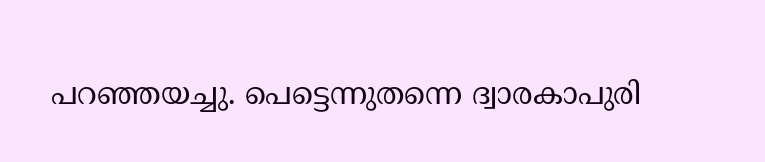പറഞ്ഞയച്ചു. പെട്ടെന്നുതന്നെ ദ്വാരകാപുരി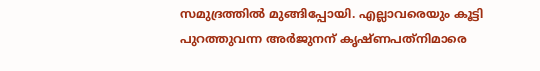സമുദ്രത്തില്‍ മുങ്ങിപ്പോയി. എല്ലാവരെയും കൂട്ടി പുറത്തുവന്ന അര്‍ജുനന് കൃഷ്ണപത്‌നിമാരെ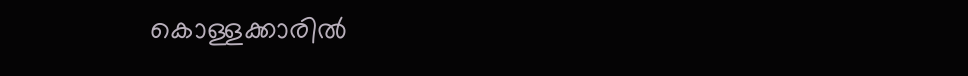കൊള്ളക്കാരില്‍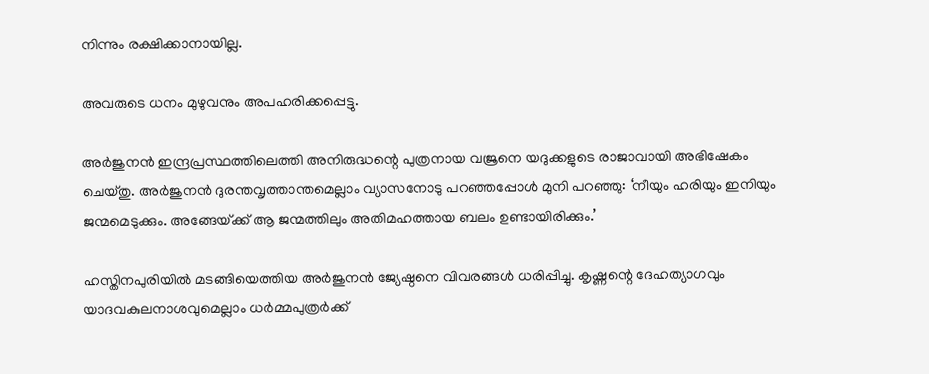നിന്നും രക്ഷിക്കാനായില്ല.

അവരുടെ ധനം മുഴുവനും അപഹരിക്കപ്പെട്ടു.

അര്‍ജുനന്‍ ഇന്ദ്രപ്രസ്ഥത്തിലെത്തി അനിരുദ്ധന്റെ പുത്രനായ വജ്രനെ യദുക്കളുടെ രാജാവായി അഭിഷേകം ചെയ്തു. അര്‍ജുനന്‍ ദുരന്തവൃത്താന്തമെല്ലാം വ്യാസനോടു പറഞ്ഞപ്പോള്‍ മുനി പറഞ്ഞു: ‘നീയും ഹരിയും ഇനിയും ജന്മമെടുക്കും. അങ്ങേയ്‌ക്ക് ആ ജന്മത്തിലും അതിമഹത്തായ ബലം ഉണ്ടായിരിക്കും.’

ഹസ്തിനപുരിയില്‍ മടങ്ങിയെത്തിയ അര്‍ജുനന്‍ ജ്യേഷ്ഠനെ വിവരങ്ങള്‍ ധരിപ്പിച്ചു. കൃഷ്ണന്റെ ദേഹത്യാഗവും യാദവകുലനാശവുമെല്ലാം ധര്‍മ്മപുത്രര്‍ക്ക്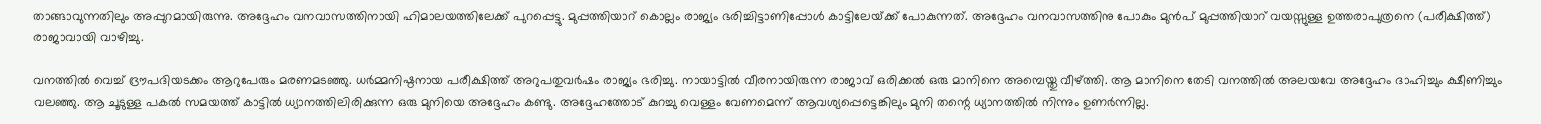താങ്ങാവുന്നതിലും അപ്പുറമായിരുന്നു. അദ്ദേഹം വനവാസത്തിനായി ഹിമാലയത്തിലേക്ക് പുറപ്പെട്ടു. മുപ്പത്തിയാറ് കൊല്ലം രാജ്യം ഭരിച്ചിട്ടാണിപ്പോള്‍ കാട്ടിലേയ്‌ക്ക് പോകുന്നത്. അദ്ദേഹം വനവാസത്തിനു പോകും മുന്‍പ് മുപ്പത്തിയാറ് വയസ്സുള്ള ഉത്തരാപുത്രനെ (പരീക്ഷിത്ത്) രാജാവായി വാഴിച്ചു.

വനത്തില്‍ വെച്ച് ദ്രൗപദിയടക്കം ആറുപേരും മരണമടഞ്ഞു. ധര്‍മ്മനിഷ്ഠനായ പരീക്ഷിത്ത് അറുപതുവര്‍ഷം രാജ്യം ഭരിച്ചു. നായാട്ടില്‍ വീരനായിരുന്ന രാജാവ് ഒരിക്കല്‍ ഒരു മാനിനെ അമ്പെയ്തു വീഴ്‌ത്തി. ആ മാനിനെ തേടി വനത്തില്‍ അലയവേ അദ്ദേഹം ദാഹിച്ചും ക്ഷീണിച്ചും വലഞ്ഞു. ആ ചൂടുള്ള പകല്‍ സമയത്ത് കാട്ടില്‍ ധ്യാനത്തിലിരിക്കുന്ന ഒരു മുനിയെ അദ്ദേഹം കണ്ടു. അദ്ദേഹത്തോട് കുറച്ചു വെള്ളം വേണമെന്ന് ആവശ്യപ്പെട്ടെങ്കിലും മുനി തന്റെ ധ്യാനത്തില്‍ നിന്നും ഉണര്‍ന്നില്ല.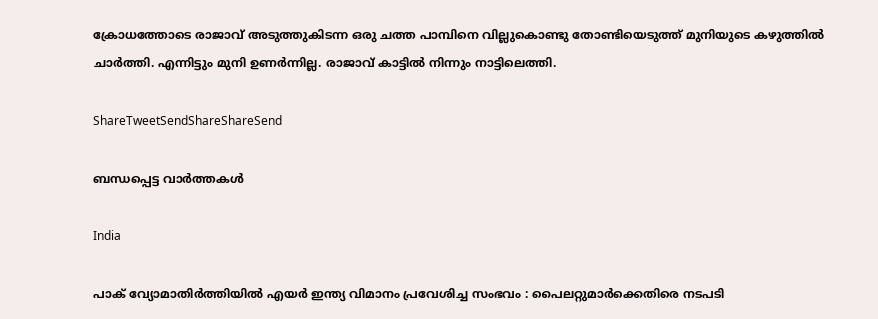ക്രോധത്തോടെ രാജാവ് അടുത്തുകിടന്ന ഒരു ചത്ത പാമ്പിനെ വില്ലുകൊണ്ടു തോണ്ടിയെടുത്ത് മുനിയുടെ കഴുത്തില്‍ ചാര്‍ത്തി. എന്നിട്ടും മുനി ഉണര്‍ന്നില്ല. രാജാവ് കാട്ടില്‍ നിന്നും നാട്ടിലെത്തി.

ShareTweetSendShareShareSend

ബന്ധപ്പെട്ട വാര്‍ത്തകള്‍

India

പാക് വ്യോമാതിർത്തിയിൽ എയർ ഇന്ത്യ വിമാനം പ്രവേശിച്ച സംഭവം : പൈലറ്റുമാർക്കെതിരെ നടപടി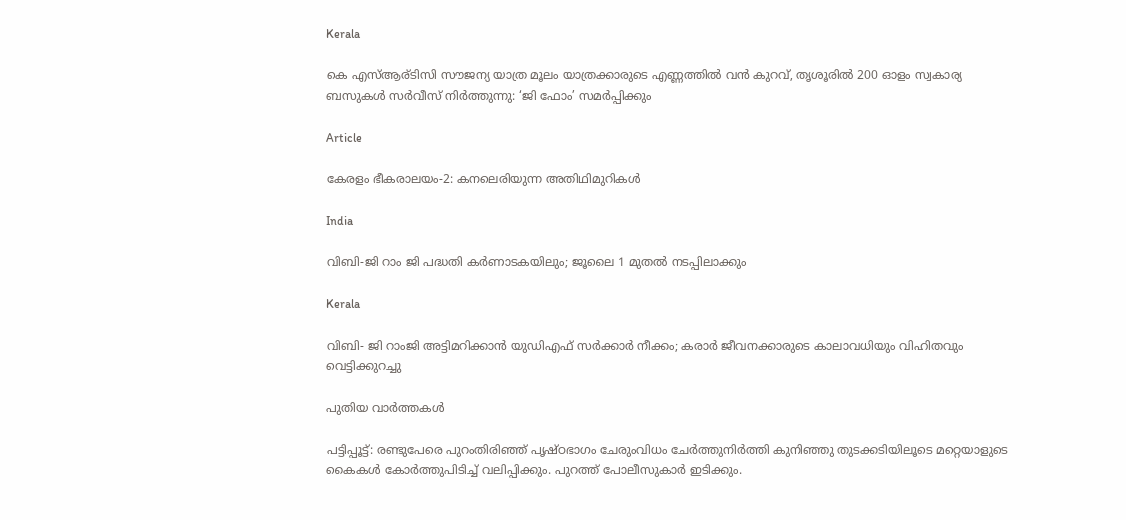Kerala

കെ എസ്ആര്ടിസി സൗജന്യ യാത്ര മൂലം യാത്രക്കാരുടെ എണ്ണത്തിൽ വൻ കുറവ്, തൃശൂരിൽ 200 ഓളം സ്വകാര്യ ബസുകൾ സർവീസ് നിർത്തുന്നു: ‘ജി ഫോം’ സമർപ്പിക്കും

Article

കേരളം ഭീകരാലയം-2: കനലെരിയുന്ന അതിഥിമുറികള്‍

India

വിബി-ജി റാം ജി പദ്ധതി കർണാടകയിലും; ജൂലൈ 1 മുതല്‍ നടപ്പിലാക്കും

Kerala

വിബി- ജി റാംജി അട്ടിമറിക്കാന്‍ യുഡിഎഫ് സര്‍ക്കാര്‍ നീക്കം; കരാര്‍ ജീവനക്കാരുടെ കാലാവധിയും വിഹിതവും വെട്ടിക്കുറച്ചു

പുതിയ വാര്‍ത്തകള്‍

പട്ടിപ്പൂട്ട്: രണ്ടുപേരെ പുറംതിരിഞ്ഞ് പൃഷ്ഠഭാഗം ചേരുംവിധം ചേര്‍ത്തുനിര്‍ത്തി കുനിഞ്ഞു തുടക്കടിയിലൂടെ മറ്റെയാളുടെ കൈകള്‍ കോര്‍ത്തുപിടിച്ച് വലിപ്പിക്കും. പുറത്ത് പോലീസുകാര്‍ ഇടിക്കും.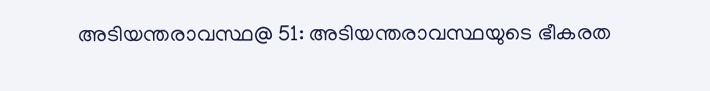അടിയന്തരാവസ്ഥ@ 51: അടിയന്തരാവസ്ഥയുടെ ഭീകരത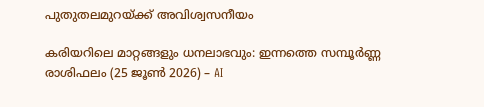പുതുതലമുറയ്‌ക്ക് അവിശ്വസനീയം

കരിയറിലെ മാറ്റങ്ങളും ധനലാഭവും: ഇന്നത്തെ സമ്പൂർണ്ണ രാശിഫലം (25 ജൂൺ 2026) – AI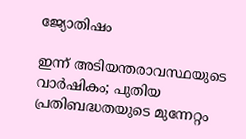ജ്യോതിഷം

ഇന്ന് അടിയന്തരാവസ്ഥയുടെ വാര്‍ഷികം; പുതിയ പ്രതിബദ്ധതയുടെ മുന്നേറ്റം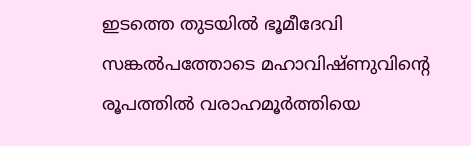ഇടത്തെ തുടയിൽ ഭൂമീദേവി സങ്കൽപത്തോടെ മഹാവിഷ്ണുവിന്റെ രൂപത്തിൽ വരാഹമൂർത്തിയെ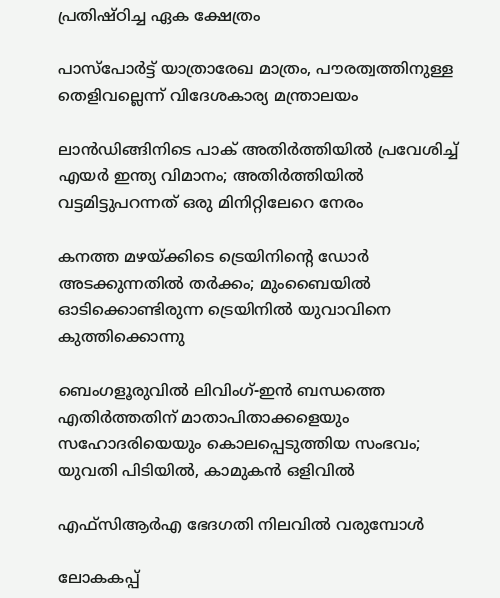പ്രതിഷ്ഠിച്ച ഏക ക്ഷേത്രം

പാസ്‌പോർട്ട് യാത്രാരേഖ മാത്രം, പൗരത്വത്തിനുള്ള തെളിവല്ലെന്ന് വിദേശകാര്യ മന്ത്രാലയം

ലാൻഡിങ്ങിനിടെ പാക് അതിർത്തിയിൽ പ്രവേശിച്ച് എയർ ഇന്ത്യ വിമാനം; അതിർത്തിയിൽ വട്ടമിട്ടുപറന്നത് ഒരു മിനിറ്റിലേറെ നേരം

കനത്ത മഴയ്‌ക്കിടെ ട്രെയിനിന്റെ ഡോര്‍ അടക്കുന്നതില്‍ തര്‍ക്കം; മുംബൈയില്‍ ഓടിക്കൊണ്ടിരുന്ന ട്രെയിനില്‍ യുവാവിനെ കുത്തിക്കൊന്നു

ബെംഗളൂരുവില്‍ ലിവിംഗ്-ഇൻ ബന്ധത്തെ എതിര്‍ത്തതിന് മാതാപിതാക്കളെയും സഹോദരിയെയും കൊലപ്പെടുത്തിയ സംഭവം; യുവതി പിടിയില്‍, കാമുകന്‍ ഒളിവില്‍

എഫ്‌സിആര്‍എ ഭേദഗതി നിലവില്‍ വരുമ്പോള്‍

ലോകകപ്പ്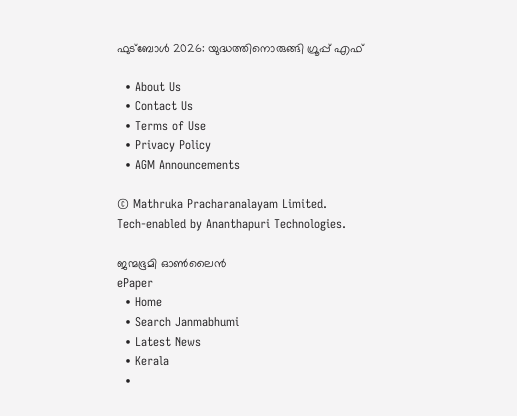ഫുട്ബോള്‍ 2026: യുദ്ധത്തിനൊരുങ്ങി ഗ്രൂപ്പ് എഫ്

  • About Us
  • Contact Us
  • Terms of Use
  • Privacy Policy
  • AGM Announcements

© Mathruka Pracharanalayam Limited.
Tech-enabled by Ananthapuri Technologies.

ജന്മഭൂമി ഓണ്‍ലൈന്‍
ePaper
  • Home
  • Search Janmabhumi
  • Latest News
  • Kerala
  •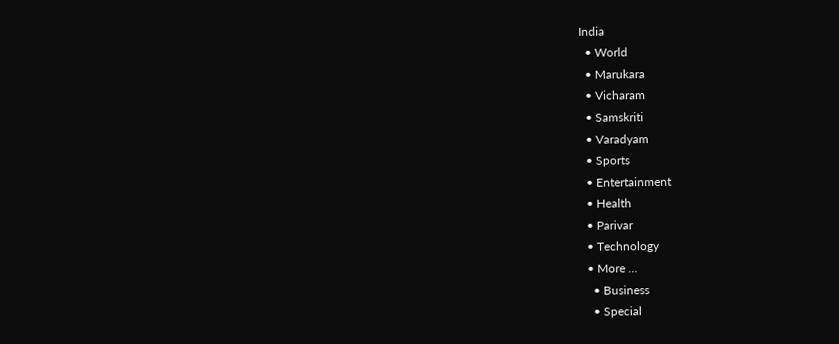India
  • World
  • Marukara
  • Vicharam
  • Samskriti
  • Varadyam
  • Sports
  • Entertainment
  • Health
  • Parivar
  • Technology
  • More …
    • Business
    • Special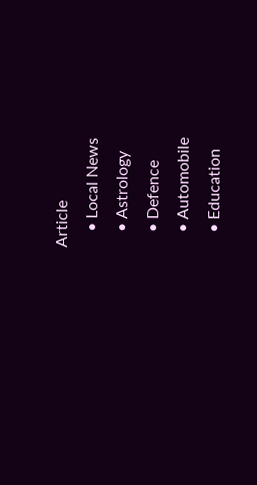Article
    • Local News
    • Astrology
    • Defence
    • Automobile
    • Education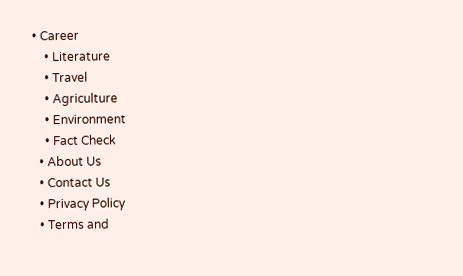• Career
    • Literature
    • Travel
    • Agriculture
    • Environment
    • Fact Check
  • About Us
  • Contact Us
  • Privacy Policy
  • Terms and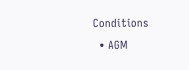Conditions
  • AGM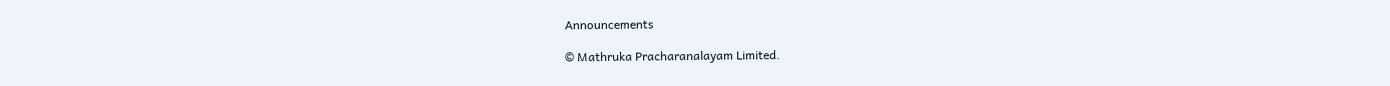Announcements

© Mathruka Pracharanalayam Limited.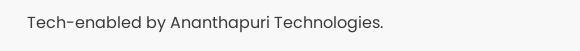Tech-enabled by Ananthapuri Technologies.